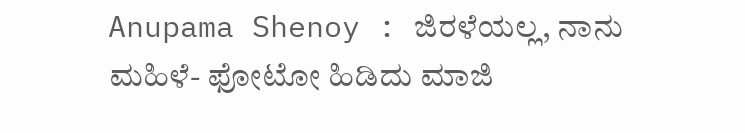Anupama Shenoy : ಜಿರಳೆಯಲ್ಲ, ನಾನು ಮಹಿಳೆ- ಫೋಟೋ ಹಿಡಿದು ಮಾಜಿ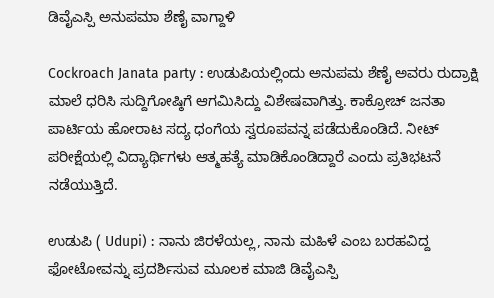ಡಿವೈಎಸ್ಪಿ ಅನುಪಮಾ ಶೆಣೈ ವಾಗ್ದಾಳಿ

Cockroach Janata party : ಉಡುಪಿಯಲ್ಲಿಂದು ಅನುಪಮ ಶೆಣೈ ಅವರು ರುದ್ರಾಕ್ಷಿ ಮಾಲೆ ಧರಿಸಿ ಸುದ್ದಿಗೋಷ್ಠಿಗೆ ಆಗಮಿಸಿದ್ದು ವಿಶೇಷವಾಗಿತ್ತು. ಕಾಕ್ರೋಚ್‌ ಜನತಾ ಪಾರ್ಟಿಯ ಹೋರಾಟ ಸದ್ಯ ಧಂಗೆಯ ಸ್ವರೂಪವನ್ನ ಪಡೆದುಕೊಂಡಿದೆ. ನೀಟ್‌ ಪರೀಕ್ಷೆಯಲ್ಲಿ ವಿದ್ಯಾರ್ಥಿಗಳು ಆತ್ಮಹತ್ಯೆ ಮಾಡಿಕೊಂಡಿದ್ದಾರೆ ಎಂದು ಪ್ರತಿಭಟನೆ ನಡೆಯುತ್ತಿದೆ.

ಉಡುಪಿ ( Udupi) : ನಾನು ಜಿರಳೆಯಲ್ಲ, ನಾನು ಮಹಿಳೆ ಎಂಬ ಬರಹವಿದ್ದ ಫೋಟೋವನ್ನು ಪ್ರದರ್ಶಿಸುವ ಮೂಲಕ ಮಾಜಿ ಡಿವೈಎಸ್ಪಿ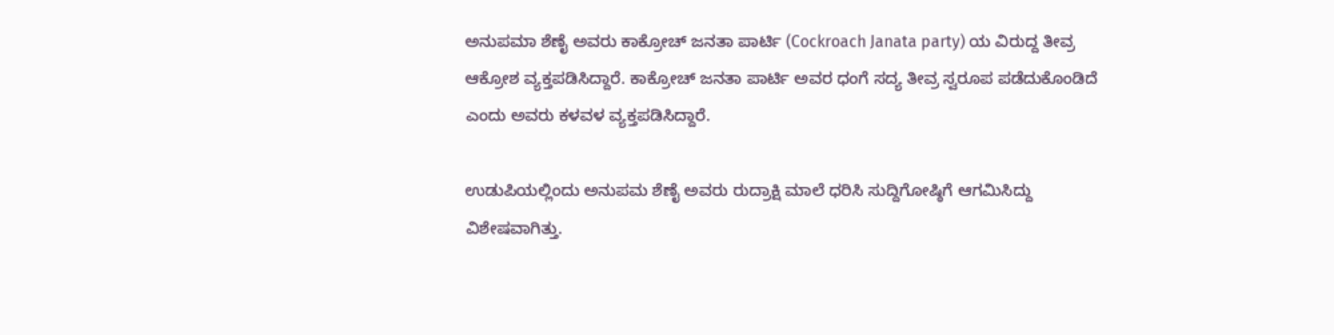ಅನುಪಮಾ ಶೆಣೈ ಅವರು ಕಾಕ್ರೋಚ್‌ ಜನತಾ ಪಾರ್ಟಿ (Cockroach Janata party) ಯ ವಿರುದ್ದ ತೀವ್ರ ಆಕ್ರೋಶ ವ್ಯಕ್ತಪಡಿಸಿದ್ದಾರೆ. ಕಾಕ್ರೋಚ್‌ ಜನತಾ ಪಾರ್ಟಿ ಅವರ ಧಂಗೆ ಸದ್ಯ ತೀವ್ರ ಸ್ವರೂಪ ಪಡೆದುಕೊಂಡಿದೆ ಎಂದು ಅವರು ಕಳವಳ ವ್ಯಕ್ತಪಡಿಸಿದ್ದಾರೆ.

ಉಡುಪಿಯಲ್ಲಿಂದು ಅನುಪಮ ಶೆಣೈ ಅವರು ರುದ್ರಾಕ್ಷಿ ಮಾಲೆ ಧರಿಸಿ ಸುದ್ದಿಗೋಷ್ಠಿಗೆ ಆಗಮಿಸಿದ್ದು ವಿಶೇಷವಾಗಿತ್ತು.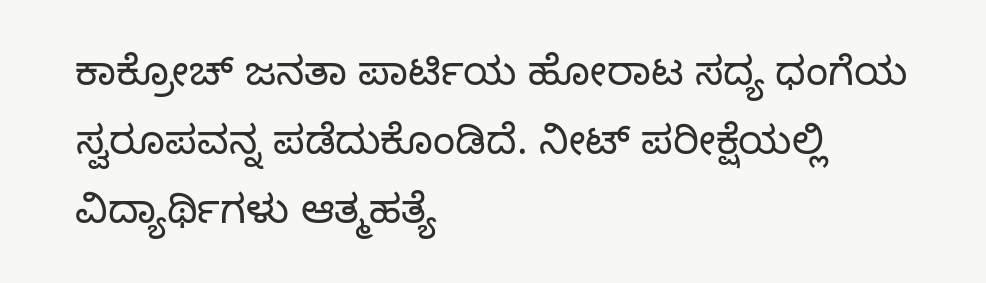ಕಾಕ್ರೋಚ್‌ ಜನತಾ ಪಾರ್ಟಿಯ ಹೋರಾಟ ಸದ್ಯ ಧಂಗೆಯ ಸ್ವರೂಪವನ್ನ ಪಡೆದುಕೊಂಡಿದೆ. ನೀಟ್‌ ಪರೀಕ್ಷೆಯಲ್ಲಿ ವಿದ್ಯಾರ್ಥಿಗಳು ಆತ್ಮಹತ್ಯೆ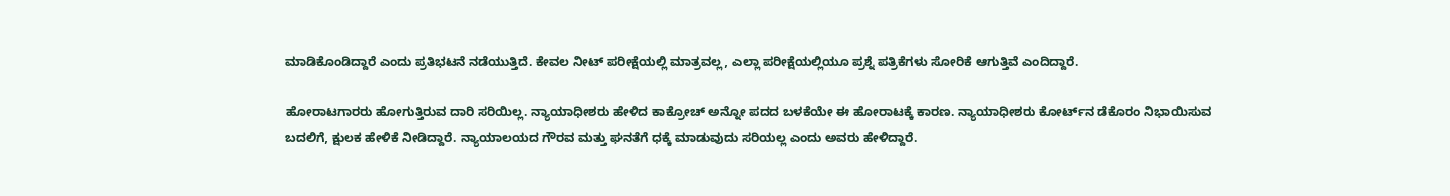ಮಾಡಿಕೊಂಡಿದ್ದಾರೆ ಎಂದು ಪ್ರತಿಭಟನೆ ನಡೆಯುತ್ತಿದೆ. ಕೇವಲ ನೀಟ್‌ ಪರೀಕ್ಷೆಯಲ್ಲಿ ಮಾತ್ರವಲ್ಲ, ಎಲ್ಲಾ ಪರೀಕ್ಷೆಯಲ್ಲಿಯೂ ಪ್ರಶ್ನೆ ಪತ್ರಿಕೆಗಳು ಸೋರಿಕೆ ಆಗುತ್ತಿವೆ ಎಂದಿದ್ದಾರೆ.

ಹೋರಾಟಗಾರರು ಹೋಗುತ್ತಿರುವ ದಾರಿ ಸರಿಯಿಲ್ಲ. ನ್ಯಾಯಾಧೀಶರು ಹೇಳಿದ ಕಾಕ್ರೋಚ್‌ ಅನ್ನೋ ಪದದ ಬಳಕೆಯೇ ಈ ಹೋರಾಟಕ್ಕೆ ಕಾರಣ. ನ್ಯಾಯಾಧೀಶರು ಕೋರ್ಟ್‌ನ ಡೆಕೊರಂ ನಿಭಾಯಿಸುವ ಬದಲಿಗೆ, ಕ್ಷುಲಕ ಹೇಳಿಕೆ ನೀಡಿದ್ದಾರೆ. ನ್ಯಾಯಾಲಯದ ಗೌರವ ಮತ್ತು ಘನತೆಗೆ ಧಕ್ಕೆ ಮಾಡುವುದು ಸರಿಯಲ್ಲ ಎಂದು ಅವರು ಹೇಳಿದ್ದಾರೆ.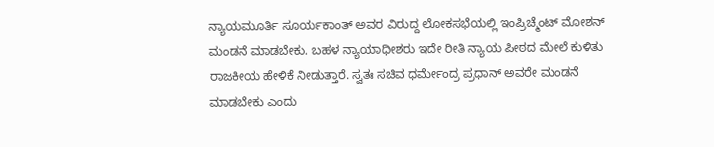ನ್ಯಾಯಮೂರ್ತಿ ಸೂರ್ಯಕಾಂತ್ ಅವರ ವಿರುದ್ದ ಲೋಕಸಭೆಯಲ್ಲಿ ಇಂಪ್ರಿಚ್ಮೆಂಟ್‌ ಮೋಶನ್‌ ಮಂಡನೆ ಮಾಡಬೇಕು. ಬಹಳ ನ್ಯಾಯಾಧೀಶರು ಇದೇ ರೀತಿ ನ್ಯಾಯ ಪೀಠದ ಮೇಲೆ ಕುಳಿತು ರಾಜಕೀಯ ಹೇಳಿಕೆ ನೀಡುತ್ತಾರೆ. ಸ್ವತಃ ಸಚಿವ ಧರ್ಮೇಂದ್ರ ಪ್ರಧಾನ್‌ ಅವರೇ ಮಂಡನೆ ಮಾಡಬೇಕು ಎಂದು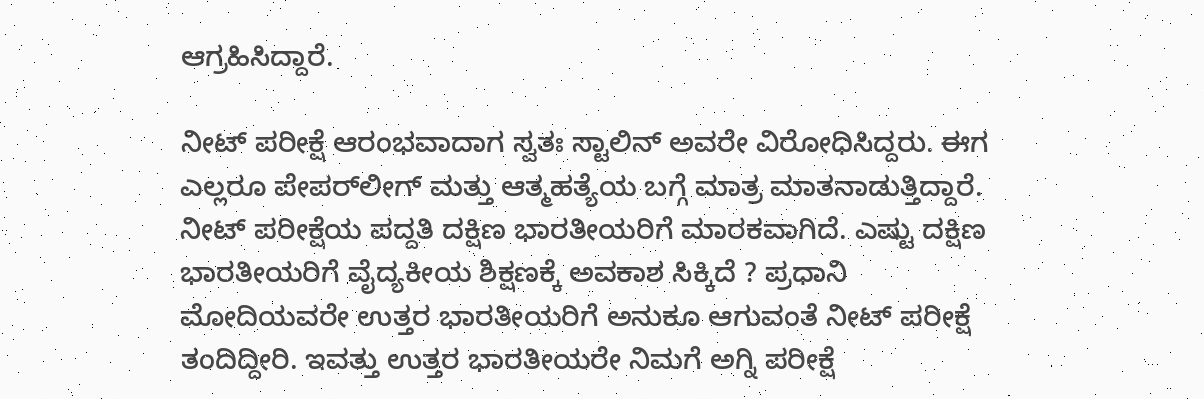ಆಗ್ರಹಿಸಿದ್ದಾರೆ.

ನೀಟ್‌ ಪರೀಕ್ಷೆ ಆರಂಭವಾದಾಗ ಸ್ವತಃ ಸ್ಟಾಲಿನ್‌ ಅವರೇ ವಿರೋಧಿಸಿದ್ದರು. ಈಗ ಎಲ್ಲರೂ ಪೇಪರ್‌ಲೀಗ್‌ ಮತ್ತು ಆತ್ಮಹತ್ಯೆಯ ಬಗ್ಗೆ ಮಾತ್ರ ಮಾತನಾಡುತ್ತಿದ್ದಾರೆ. ನೀಟ್‌ ಪರೀಕ್ಷೆಯ ಪದ್ದತಿ ದಕ್ಷಿಣ ಭಾರತೀಯರಿಗೆ ಮಾರಕವಾಗಿದೆ. ಎಷ್ಟು ದಕ್ಷಿಣ ಭಾರತೀಯರಿಗೆ ವೈದ್ಯಕೀಯ ಶಿಕ್ಷಣಕ್ಕೆ ಅವಕಾಶ ಸಿಕ್ಕಿದೆ ? ಪ್ರಧಾನಿ ಮೋದಿಯವರೇ ಉತ್ತರ ಭಾರತೀಯರಿಗೆ ಅನುಕೂ ಆಗುವಂತೆ ನೀಟ್‌ ಪರೀಕ್ಷೆ ತಂದಿದ್ದೀರಿ. ಇವತ್ತು ಉತ್ತರ ಭಾರತೀಯರೇ ನಿಮಗೆ ಅಗ್ನಿ ಪರೀಕ್ಷೆ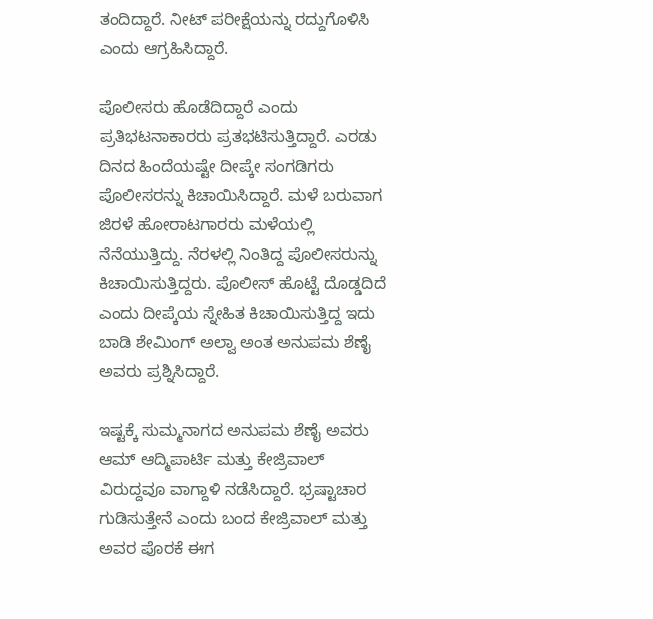ತಂದಿದ್ದಾರೆ. ನೀಟ್‌ ಪರೀಕ್ಷೆಯನ್ನು ರದ್ದುಗೊಳಿಸಿ ಎಂದು ಆಗ್ರಹಿಸಿದ್ದಾರೆ.

ಪೊಲೀಸರು ಹೊಡೆದಿದ್ದಾರೆ ಎಂದು ಪ್ರತಿಭಟನಾಕಾರರು ಪ್ರತಭಟಿಸುತ್ತಿದ್ದಾರೆ. ಎರಡು ದಿನದ ಹಿಂದೆಯಷ್ಟೇ ದೀಪ್ಕೇ ಸಂಗಡಿಗರು ಪೊಲೀಸರನ್ನು ಕಿಚಾಯಿಸಿದ್ದಾರೆ. ಮಳೆ ಬರುವಾಗ ಜಿರಳೆ ಹೋರಾಟಗಾರರು ಮಳೆಯಲ್ಲಿ ನೆನೆಯುತ್ತಿದ್ದು. ನೆರಳಲ್ಲಿ ನಿಂತಿದ್ದ ಪೊಲೀಸರುನ್ನು ಕಿಚಾಯಿಸುತ್ತಿದ್ದರು. ಪೊಲೀಸ್‌ ಹೊಟ್ಟೆ ದೊಡ್ಡದಿದೆ ಎಂದು ದೀಪ್ಕೆಯ ಸ್ನೇಹಿತ ಕಿಚಾಯಿಸುತ್ತಿದ್ದ ಇದು ಬಾಡಿ ಶೇಮಿಂಗ್‌ ಅಲ್ವಾ ಅಂತ ಅನುಪಮ ಶೆಣೈ ಅವರು ಪ್ರಶ್ನಿಸಿದ್ದಾರೆ.

ಇಷ್ಟಕ್ಕೆ ಸುಮ್ಮನಾಗದ ಅನುಪಮ ಶೆಣೈ ಅವರು ಆಮ್ ಆದ್ಮಿಪಾರ್ಟಿ ಮತ್ತು ಕೇಜ್ರಿವಾಲ್‌ ವಿರುದ್ದವೂ ವಾಗ್ದಾಳಿ ನಡೆಸಿದ್ದಾರೆ. ಭ್ರಷ್ಟಾಚಾರ ಗುಡಿಸುತ್ತೇನೆ ಎಂದು ಬಂದ ಕೇಜ್ರಿವಾಲ್‌ ಮತ್ತು ಅವರ ಪೊರಕೆ ಈಗ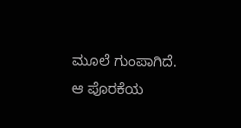ಮೂಲೆ ಗುಂಪಾಗಿದೆ. ಆ ಪೊರಕೆಯ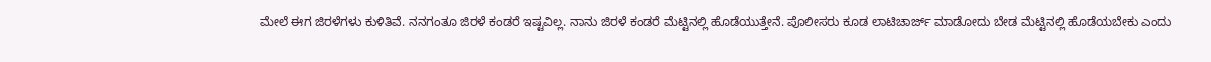ಮೇಲೆ ಈಗ ಜಿರಳೆಗಳು ಕುಳಿತಿವೆ. ನನಗಂತೂ ಜಿರಳೆ ಕಂಡರೆ ಇಷ್ಟವಿಲ್ಲ. ನಾನು ಜಿರಳೆ ಕಂಡರೆ ಮೆಟ್ಟಿನಲ್ಲಿ ಹೊಡೆಯುತ್ತೇನೆ. ಪೊಲೀಸರು ಕೂಡ ಲಾಟಿಚಾರ್ಜ್‌ ಮಾಡೋದು ಬೇಡ ಮೆಟ್ಟಿನಲ್ಲಿ ಹೊಡೆಯಬೇಕು ಎಂದು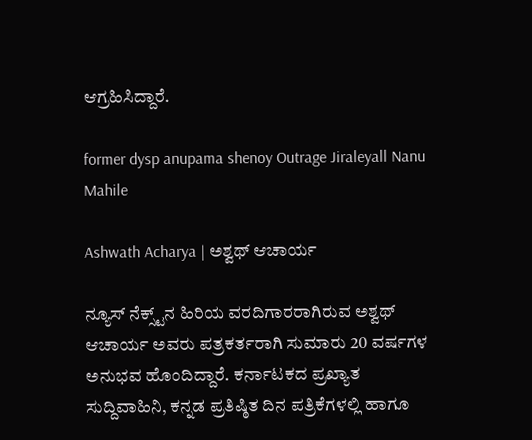ಆಗ್ರಹಿಸಿದ್ದಾರೆ.

former dysp anupama shenoy Outrage Jiraleyall Nanu Mahile

Ashwath Acharya | ಅಶ್ವಥ್ ಆಚಾರ್ಯ

ನ್ಯೂಸ್‌ ನೆಕ್ಸ್ಟ್‌ನ ಹಿರಿಯ ವರದಿಗಾರರಾಗಿರುವ ಅಶ್ವಥ್‌ ಆಚಾರ್ಯ ಅವರು ಪತ್ರಕರ್ತರಾಗಿ ಸುಮಾರು 20 ವರ್ಷಗಳ ಅನುಭವ ಹೊಂದಿದ್ದಾರೆ. ಕರ್ನಾಟಕದ ಪ್ರಖ್ಯಾತ ಸುದ್ದಿವಾಹಿನಿ, ಕನ್ನಡ ಪ್ರತಿಷ್ಠಿತ ದಿನ ಪತ್ರಿಕೆಗಳಲ್ಲಿ ಹಾಗೂ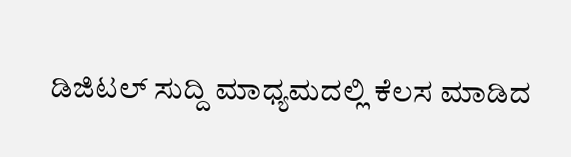ಡಿಜಿಟಲ್ ಸುದ್ದಿ ಮಾಧ್ಯಮದಲ್ಲಿ ಕೆಲಸ ಮಾಡಿದ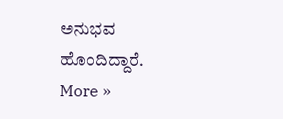ಅನುಭವ ಹೊಂದಿದ್ದಾರೆ. More »